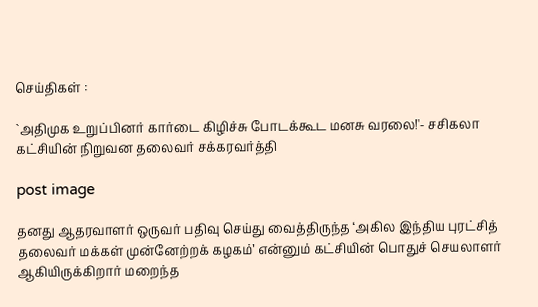செய்திகள் :

`அதிமுக உறுப்பினர் கார்டை கிழிச்சு போடக்கூட மனசு வரலை!'- சசிகலா கட்சியின் நிறுவன தலைவர் சக்கரவர்த்தி

post image

தனது ஆதரவாளர் ஒருவர் பதிவு செய்து வைத்திருந்த ‘அகில இந்திய புரட்சித் தலைவர் மக்கள் முன்னேற்றக் கழகம்’ என்னும் கட்சியின் பொதுச் செயலாளர் ஆகியிருக்கிறார் மறைந்த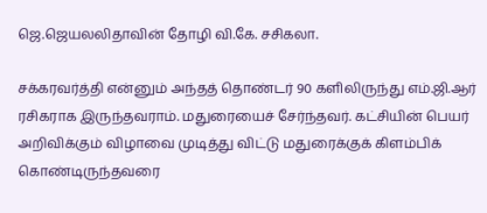ஜெ.ஜெயலலிதாவின் தோழி வி.கே. சசிகலா.

சக்கரவர்த்தி என்னும் அந்தத் தொண்டர் 90 களிலிருந்து எம்.ஜி.ஆர் ரசிகராக இருந்தவராம். மதுரையைச் சேர்ந்தவர். கட்சியின் பெயர் அறிவிக்கும் விழாவை முடித்து விட்டு மதுரைக்குக் கிளம்பிக் கொண்டிருந்தவரை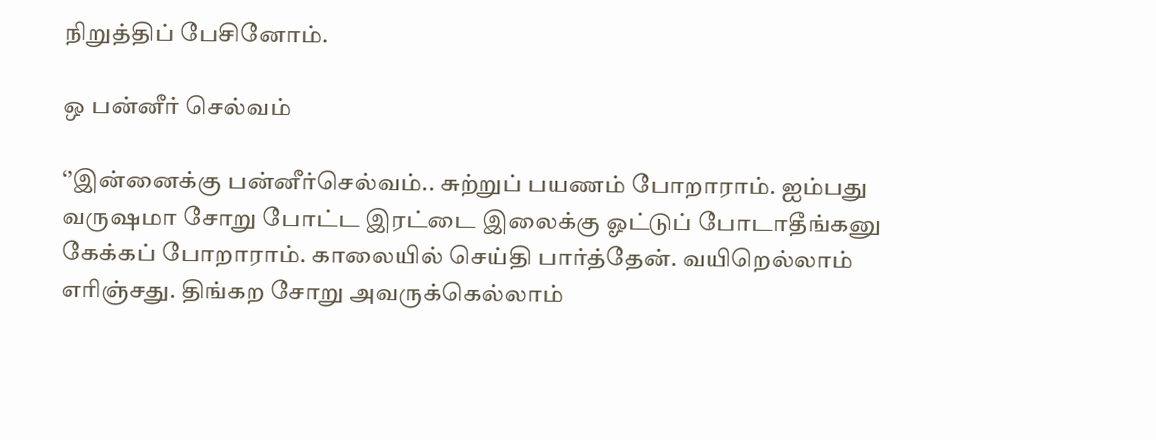நிறுத்திப் பேசினோம்.

ஒ பன்னீர் செல்வம்

‘’இன்னைக்கு பன்னீர்செல்வம்.. சுற்றுப் பயணம் போறாராம். ஐம்பது வருஷமா சோறு போட்ட இரட்டை இலைக்கு ஓட்டுப் போடாதீங்கனு கேக்கப் போறாராம். காலையில் செய்தி பார்த்தேன். வயிறெல்லாம் எரிஞ்சது. திங்கற சோறு அவருக்கெல்லாம்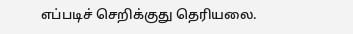எப்படிச் செறிக்குது தெரியலை.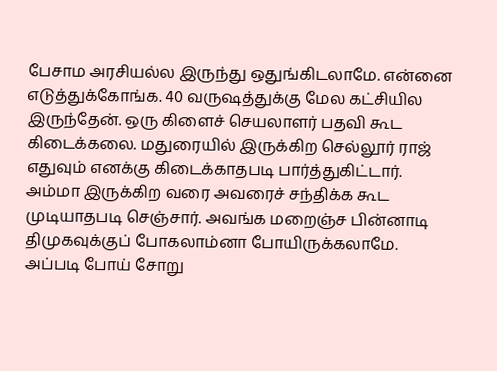பேசாம அரசியல்ல இருந்து ஒதுங்கிடலாமே. என்னை எடுத்துக்கோங்க. 40 வருஷத்துக்கு மேல கட்சியில இருந்தேன். ஒரு கிளைச் செயலாளர் பதவி கூட கிடைக்கலை. மதுரையில் இருக்கிற செல்லூர் ராஜ் எதுவும் எனக்கு கிடைக்காதபடி பார்த்துகிட்டார். அம்மா இருக்கிற வரை அவரைச் சந்திக்க கூட முடியாதபடி செஞ்சார். அவங்க மறைஞ்ச பின்னாடி திமுகவுக்குப் போகலாம்னா போயிருக்கலாமே. அப்படி போய் சோறு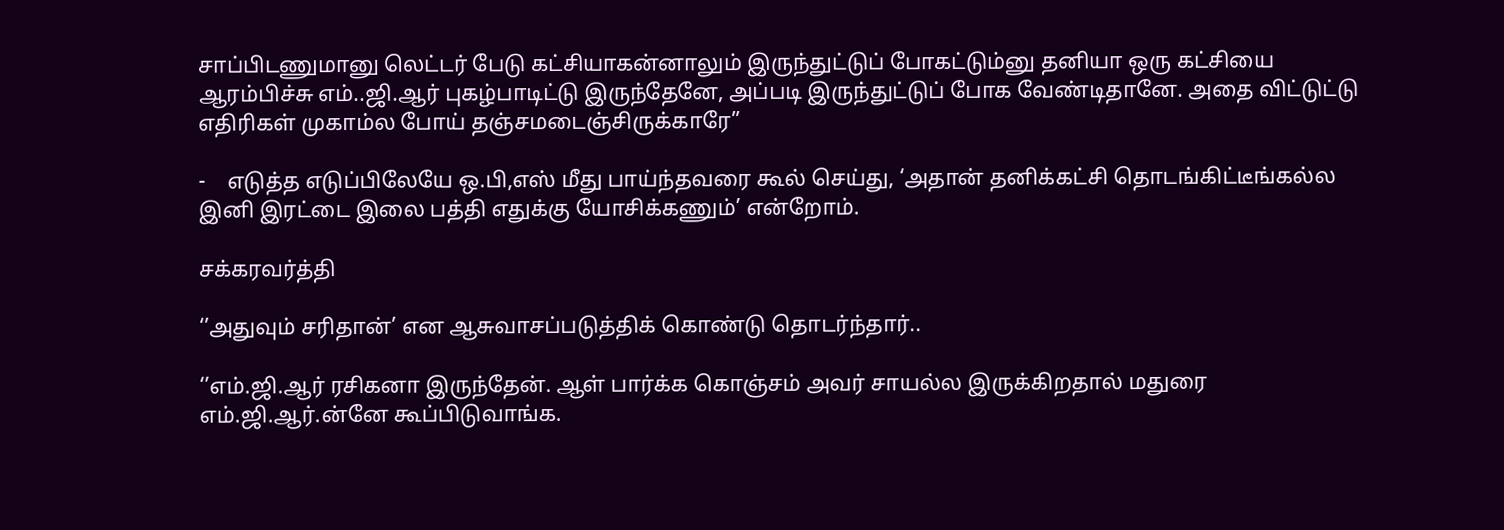சாப்பிடணுமானு லெட்டர் பேடு கட்சியாகன்னாலும் இருந்துட்டுப் போகட்டும்னு தனியா ஒரு கட்சியை ஆரம்பிச்சு எம்..ஜி.ஆர் புகழ்பாடிட்டு இருந்தேனே, அப்படி இருந்துட்டுப் போக வேண்டிதானே. அதை விட்டுட்டு எதிரிகள் முகாம்ல போய் தஞ்சமடைஞ்சிருக்காரே’’

-    எடுத்த எடுப்பிலேயே ஒ.பி,எஸ் மீது பாய்ந்தவரை கூல் செய்து, ‘அதான் தனிக்கட்சி தொடங்கிட்டீங்கல்ல இனி இரட்டை இலை பத்தி எதுக்கு யோசிக்கணும்’ என்றோம்.

சக்கரவர்த்தி

‘’அதுவும் சரிதான்’ என ஆசுவாசப்படுத்திக் கொண்டு தொடர்ந்தார்..

‘’எம்.ஜி.ஆர் ரசிகனா இருந்தேன். ஆள் பார்க்க கொஞ்சம் அவர் சாயல்ல இருக்கிறதால் மதுரை எம்.ஜி.ஆர்.ன்னே கூப்பிடுவாங்க.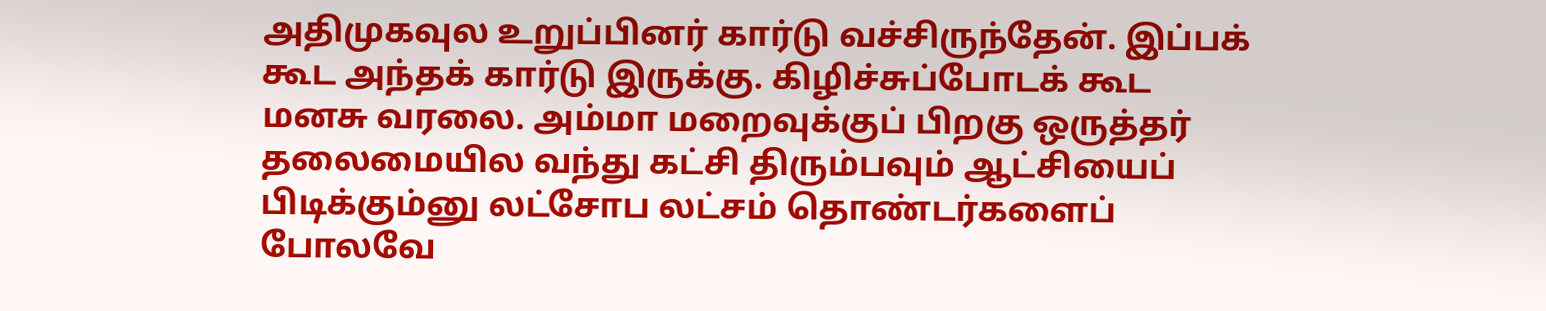அதிமுகவுல உறுப்பினர் கார்டு வச்சிருந்தேன். இப்பக் கூட அந்தக் கார்டு இருக்கு. கிழிச்சுப்போடக் கூட மனசு வரலை. அம்மா மறைவுக்குப் பிறகு ஒருத்தர் தலைமையில வந்து கட்சி திரும்பவும் ஆட்சியைப் பிடிக்கும்னு லட்சோப லட்சம் தொண்டர்களைப் போலவே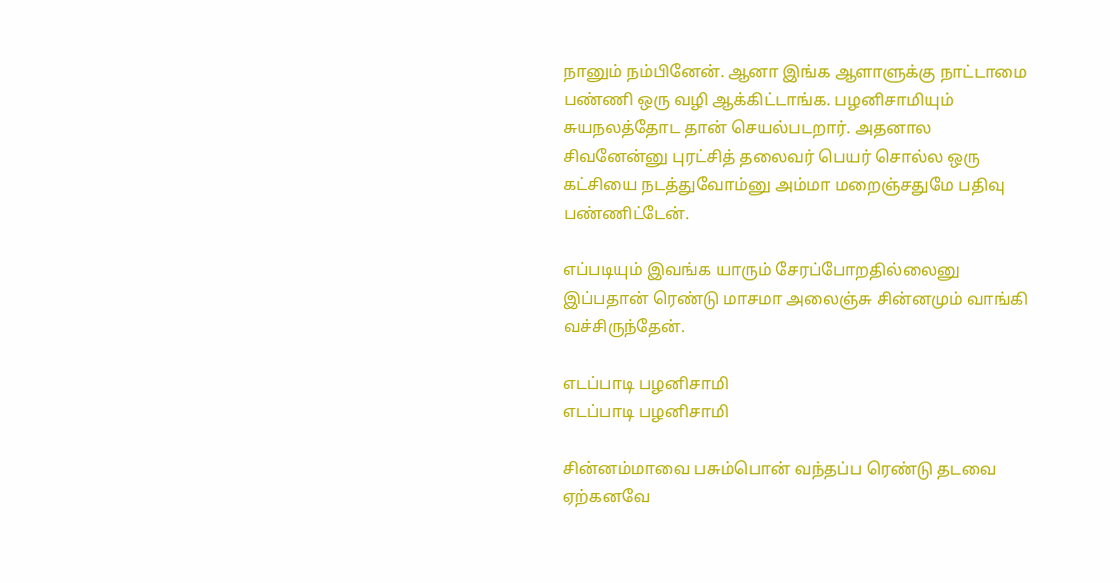நானும் நம்பினேன். ஆனா இங்க ஆளாளுக்கு நாட்டாமை பண்ணி ஒரு வழி ஆக்கிட்டாங்க. பழனிசாமியும் சுயநலத்தோட தான் செயல்படறார். அதனால சிவனேன்னு புரட்சித் தலைவர் பெயர் சொல்ல ஒரு கட்சியை நடத்துவோம்னு அம்மா மறைஞ்சதுமே பதிவு பண்ணிட்டேன்.

எப்படியும் இவங்க யாரும் சேரப்போறதில்லைனு இப்பதான் ரெண்டு மாசமா அலைஞ்சு சின்னமும் வாங்கி வச்சிருந்தேன்.

எடப்பாடி பழனிசாமி
எடப்பாடி பழனிசாமி

சின்னம்மாவை பசும்பொன் வந்தப்ப ரெண்டு தடவை ஏற்கனவே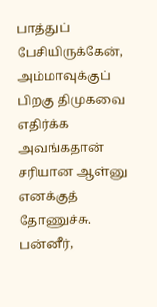பாத்துப் பேசியிருக்கேன், அம்மாவுக்குப் பிறகு திமுகவை எதிர்க்க அவங்கதான் சரியான ஆள்னு எனக்குத் தோணுச்சு. பன்னீர்,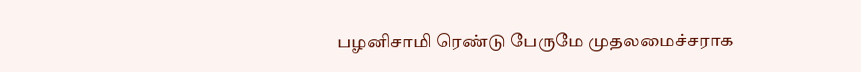பழனிசாமி ரெண்டு பேருமே முதலமைச்சராக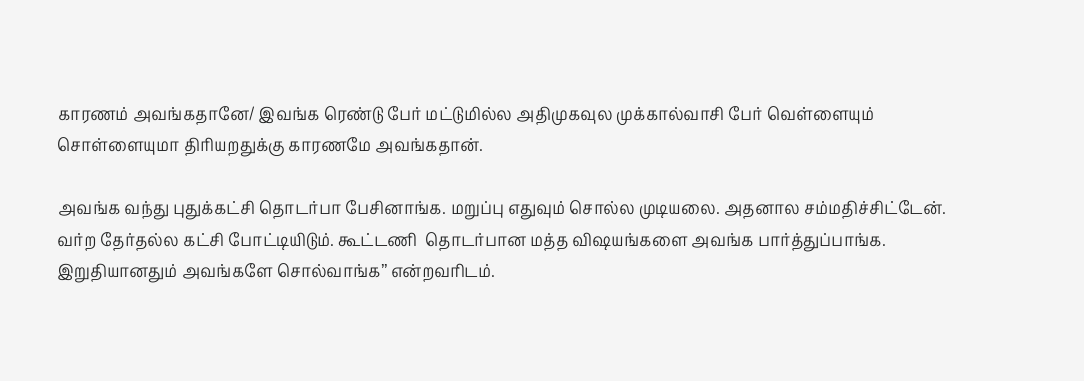காரணம் அவங்கதானே/ இவங்க ரெண்டு பேர் மட்டுமில்ல அதிமுகவுல முக்கால்வாசி பேர் வெள்ளையும் சொள்ளையுமா திரியறதுக்கு காரணமே அவங்கதான்.

அவங்க வந்து புதுக்கட்சி தொடர்பா பேசினாங்க. மறுப்பு எதுவும் சொல்ல முடியலை. அதனால சம்மதிச்சிட்டேன். வர்ற தேர்தல்ல கட்சி போட்டியிடும். கூட்டணி  தொடர்பான மத்த விஷயங்களை அவங்க பார்த்துப்பாங்க. இறுதியானதும் அவங்களே சொல்வாங்க’’ என்றவரிடம்.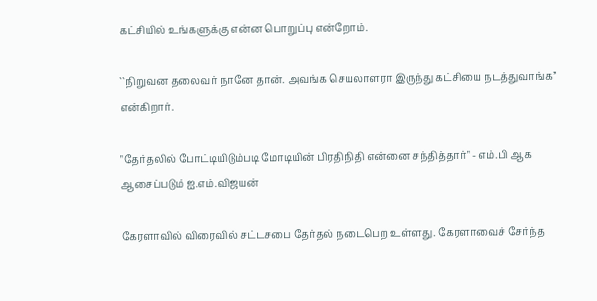கட்சியில் உங்களுக்கு என்ன பொறுப்பு என்றோம்.

``நிறுவன தலைவர் நானே தான். அவங்க செயலாளரா இருந்து கட்சியை நடத்துவாங்க’’ என்கிறார்.

"தேர்தலில் போட்டியிடும்படி மோடியின் பிரதிநிதி என்னை சந்தித்தார்" - எம்.பி ஆக ஆசைப்படும் ஐ.எம்.விஜயன்

கேரளாவில் விரைவில் சட்டசபை தேர்தல் நடைபெற உள்ளது. கேரளாவைச் சேர்ந்த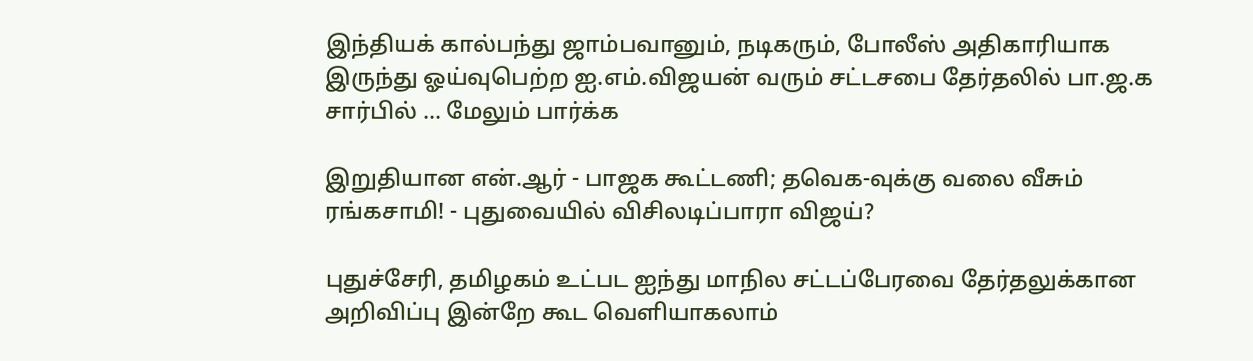இந்தியக் கால்பந்து ஜாம்பவானும், நடிகரும், போலீஸ் அதிகாரியாக இருந்து ஓய்வுபெற்ற ஐ.எம்.விஜயன் வரும் சட்டசபை தேர்தலில் பா.ஜ.க சார்பில் ... மேலும் பார்க்க

இறுதியான என்.ஆர் - பாஜக கூட்டணி; தவெக-வுக்கு வலை வீசும் ரங்கசாமி! - புதுவையில் விசிலடிப்பாரா விஜய்?

புதுச்சேரி, தமிழகம் உட்பட ஐந்து மாநில சட்டப்பேரவை தேர்தலுக்கான அறிவிப்பு இன்றே கூட வெளியாகலாம்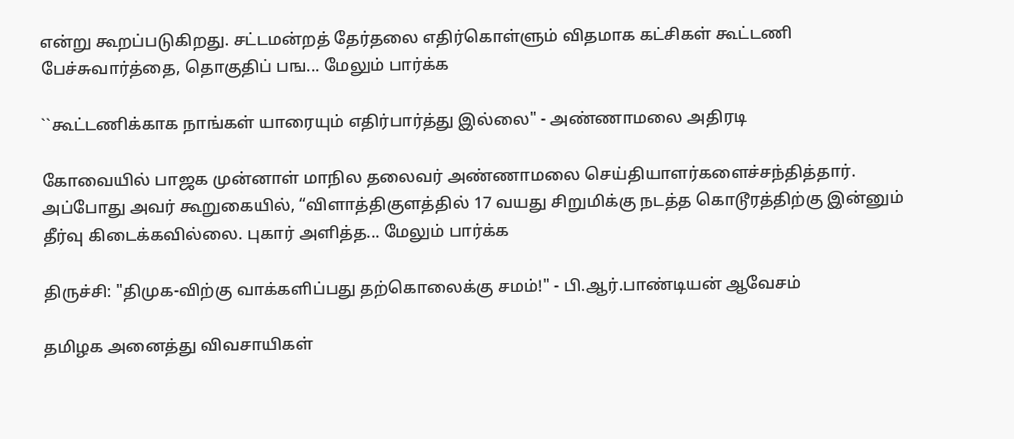என்று கூறப்படுகிறது. சட்டமன்றத் தேர்தலை எதிர்கொள்ளும் விதமாக கட்சிகள் கூட்டணி பேச்சுவார்த்தை, தொகுதிப் பங... மேலும் பார்க்க

``கூட்டணிக்காக நாங்கள் யாரையும் எதிர்பார்த்து இல்லை" - அண்ணாமலை அதிரடி

கோவையில் பாஜக முன்னாள் மாநில தலைவர் அண்ணாமலை செய்தியாளர்களைச்சந்தித்தார். அப்போது அவர் கூறுகையில், “விளாத்திகுளத்தில் 17 வயது சிறுமிக்கு நடத்த கொடூரத்திற்கு இன்னும் தீர்வு கிடைக்கவில்லை. புகார் அளித்த... மேலும் பார்க்க

திருச்சி: "திமுக-விற்கு வாக்களிப்பது தற்கொலைக்கு சமம்!" - பி.ஆர்.பாண்டியன் ஆவேசம்

தமிழக அனைத்து விவசாயிகள்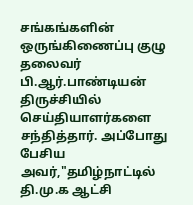சங்கங்களின் ஒருங்கிணைப்பு குழு தலைவர் பி.ஆர்.பாண்டியன் திருச்சியில் செய்தியாளர்களை சந்தித்தார். அப்போது பேசிய அவர்,"தமிழ்நாட்டில் தி.மு.க ஆட்சி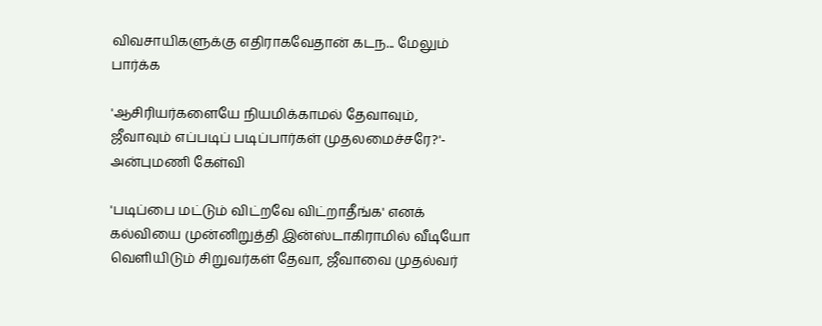விவசாயிகளுக்கு எதிராகவேதான் கடந... மேலும் பார்க்க

'ஆசிரியர்களையே நியமிக்காமல் தேவாவும், ஜீவாவும் எப்படிப் படிப்பார்கள் முதலமைச்சரே?'- அன்புமணி கேள்வி

'படிப்பை மட்டும் விட்றவே விட்றாதீங்க' எனக் கல்வியை முன்னிறுத்தி இன்ஸ்டாகிராமில் வீடியோ வெளியிடும் சிறுவர்கள் தேவா, ஜீவாவை முதல்வர்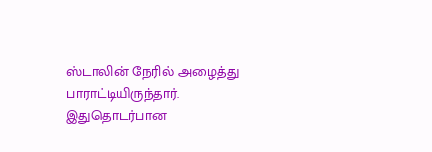ஸ்டாலின் நேரில் அழைத்து பாராட்டியிருந்தார். இதுதொடர்பான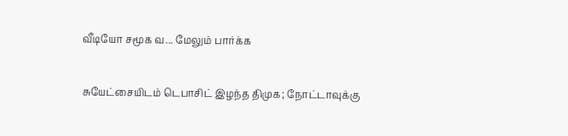வீடியோ சமூக வ... மேலும் பார்க்க

சுயேட்சையிடம் டெபாசிட் இழந்த திமுக; நோட்டாவுக்கு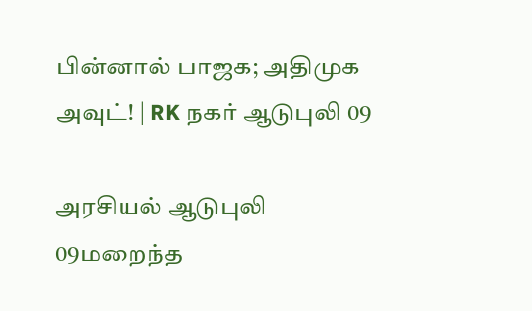பின்னால் பாஜக; அதிமுக அவுட்! | RK நகர் ஆடுபுலி 09

அரசியல் ஆடுபுலி 09மறைந்த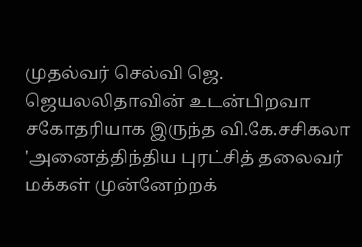முதல்வர் செல்வி ஜெ. ஜெயலலிதாவின் உடன்பிறவா சகோதரியாக இருந்த வி.கே.சசிகலா 'அனைத்திந்திய புரட்சித் தலைவர் மக்கள் முன்னேற்றக்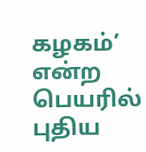கழகம்’ என்ற பெயரில் புதிய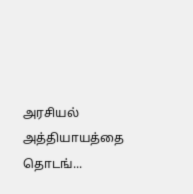அரசியல் அத்தியாயத்தை தொடங்...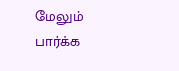மேலும் பார்க்க